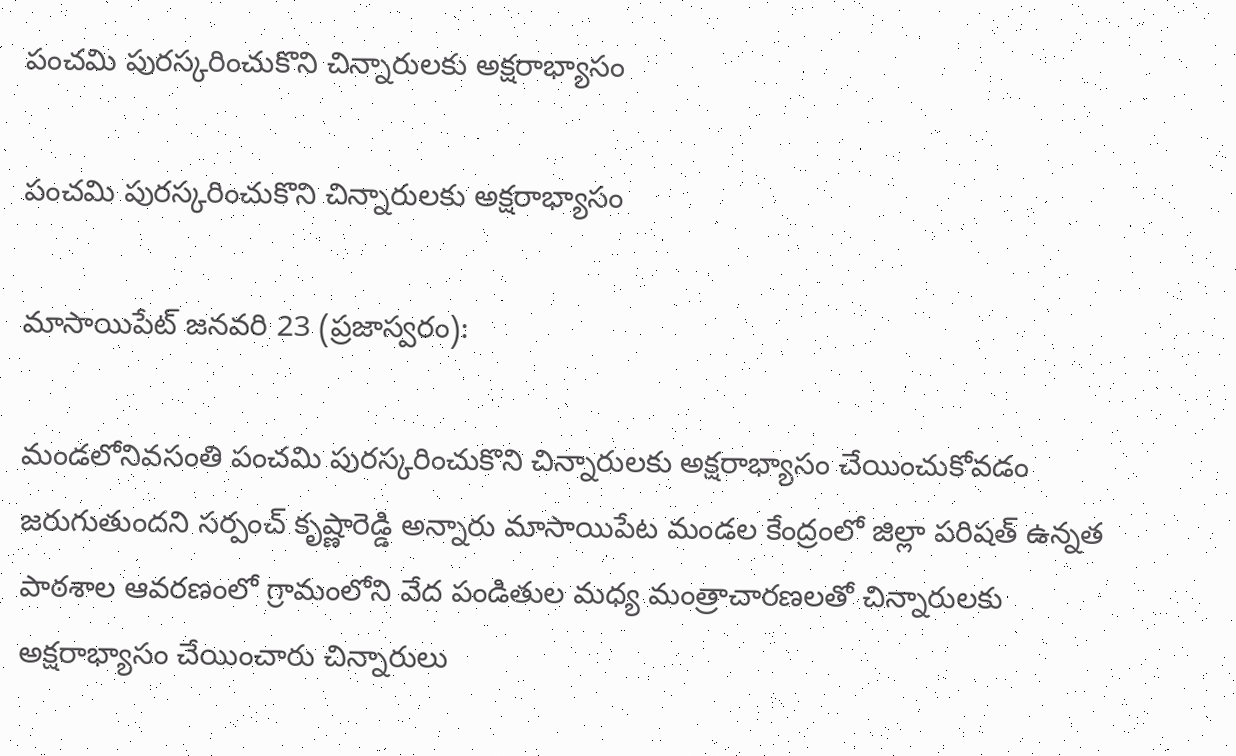పంచమి పురస్కరించుకొని చిన్నారులకు అక్షరాభ్యాసం

పంచమి పురస్కరించుకొని చిన్నారులకు అక్షరాభ్యాసం

మాసాయిపేట్ జనవరి 23 (ప్రజాస్వరం):

మండలోనివసంతి పంచమి పురస్కరించుకొని చిన్నారులకు అక్షరాభ్యాసం చేయించుకోవడం జరుగుతుందని సర్పంచ్ కృష్ణారెడ్డి అన్నారు మాసాయిపేట మండల కేంద్రంలో జిల్లా పరిషత్ ఉన్నత పాఠశాల ఆవరణంలో గ్రామంలోని వేద పండితుల మధ్య మంత్రాచారణలతో చిన్నారులకు అక్షరాభ్యాసం చేయించారు చిన్నారులు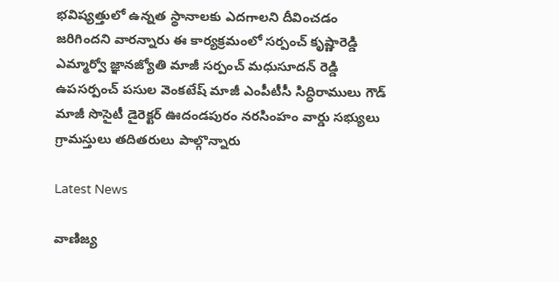భవిష్యత్తులో ఉన్నత స్థానాలకు ఎదగాలని దీవించడం జరిగిందని వారన్నారు ఈ కార్యక్రమంలో సర్పంచ్ కృష్ణారెడ్డి ఎమ్మార్వో జ్ఞానజ్యోతి మాజీ సర్పంచ్ మధుసూదన్ రెడ్డి ఉపసర్పంచ్ పసుల వెంకటేష్ మాజీ ఎంపీటీసీ సిద్ధిరాములు గౌడ్ మాజీ సొసైటీ డైరెక్టర్ ఊదండపురం నరసింహం వార్డు సభ్యులు గ్రామస్తులు తదితరులు పాల్గొన్నారు

Latest News

వాణిజ్య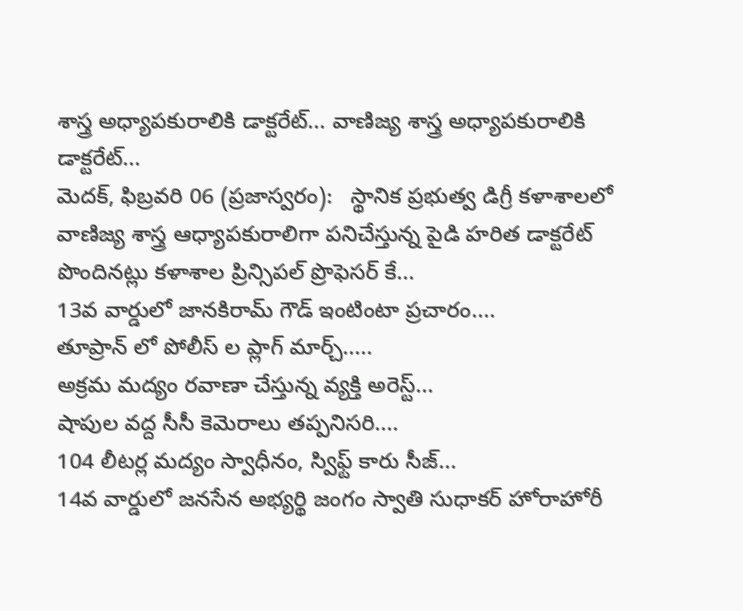శాస్త్ర అధ్యాపకురాలికి డాక్టరేట్... వాణిజ్య శాస్త్ర అధ్యాపకురాలికి డాక్టరేట్...
మెదక్, ఫిబ్రవరి 06 (ప్రజాస్వరం):   స్థానిక ప్రభుత్వ డిగ్రీ కళాశాలలో వాణిజ్య శాస్త్ర ఆధ్యాపకురాలిగా పనిచేస్తున్న పైడి హరిత డాక్టరేట్ పొందినట్లు కళాశాల ప్రిన్సిపల్ ప్రొఫెసర్ కే...
13వ వార్డులో జానకిరామ్ గౌడ్ ఇంటింటా ప్రచారం....
తూప్రాన్ లో పోలీస్ ల ప్లాగ్ మార్చ్.....
అక్రమ మద్యం రవాణా చేస్తున్న వ్యక్తి అరెస్ట్...
షాపుల వద్ద సీసీ కెమెరాలు తప్పనిసరి....
104 లీటర్ల మద్యం స్వాధీనం, స్విఫ్ట్ కారు సీజ్...
14వ వార్డులో జనసేన అభ్యర్థి జంగం స్వాతి సుధాకర్ హోరాహోరీ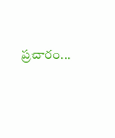ప్రచారం...